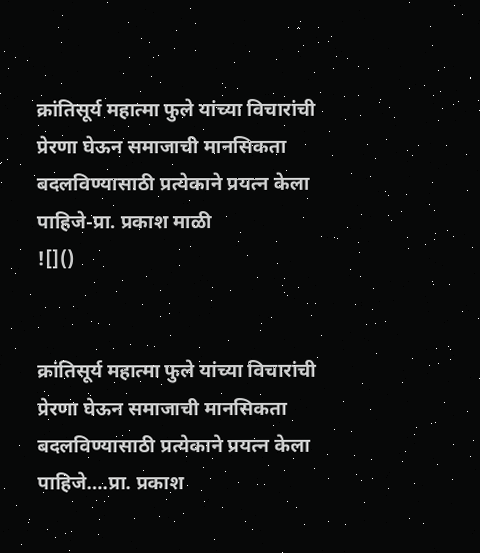क्रांतिसूर्य महात्मा फुले यांच्या विचारांची प्रेरणा घेऊन समाजाची मानसिकता बदलविण्यासाठी प्रत्येकाने प्रयत्न केला पाहिजे-प्रा. प्रकाश माळी
![]()


क्रांतिसूर्य महात्मा फुले यांच्या विचारांची प्रेरणा घेऊन समाजाची मानसिकता बदलविण्यासाठी प्रत्येकाने प्रयत्न केला पाहिजे….प्रा. प्रकाश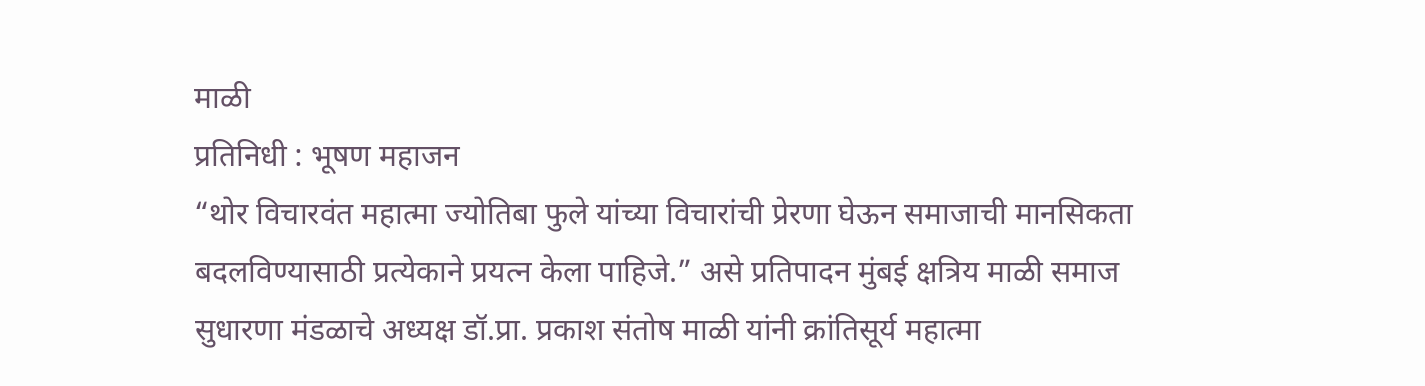माळी
प्रतिनिधी : भूषण महाजन
“थोर विचारवंत महात्मा ज्योतिबा फुले यांच्या विचारांची प्रेरणा घेऊन समाजाची मानसिकता बदलविण्यासाठी प्रत्येकाने प्रयत्न केला पाहिजे.” असे प्रतिपादन मुंबई क्षत्रिय माळी समाज सुधारणा मंडळाचे अध्यक्ष डॉ.प्रा. प्रकाश संतोष माळी यांनी क्रांतिसूर्य महात्मा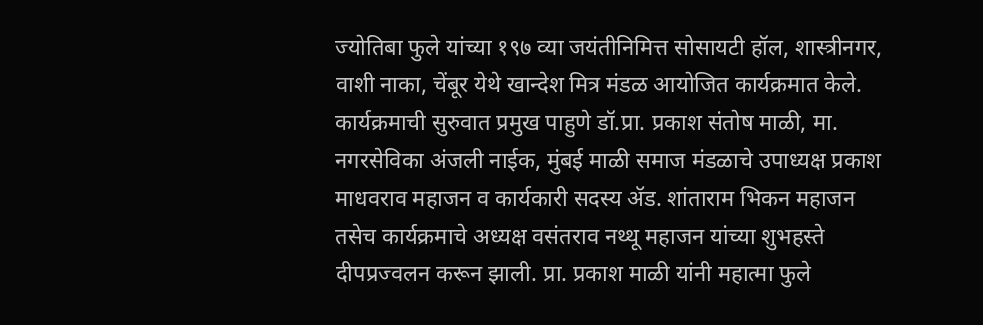ज्योतिबा फुले यांच्या १९७ व्या जयंतीनिमित्त सोसायटी हॉल, शास्त्रीनगर, वाशी नाका, चेंबूर येथे खान्देश मित्र मंडळ आयोजित कार्यक्रमात केले. कार्यक्रमाची सुरुवात प्रमुख पाहुणे डॉ.प्रा. प्रकाश संतोष माळी, मा. नगरसेविका अंजली नाईक, मुंबई माळी समाज मंडळाचे उपाध्यक्ष प्रकाश माधवराव महाजन व कार्यकारी सदस्य ॲड. शांताराम भिकन महाजन तसेच कार्यक्रमाचे अध्यक्ष वसंतराव नथ्थू महाजन यांच्या शुभहस्ते दीपप्रज्वलन करून झाली. प्रा. प्रकाश माळी यांनी महात्मा फुले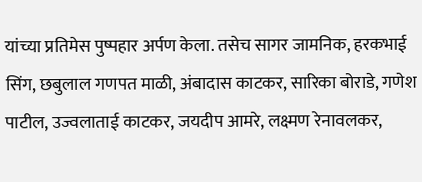यांच्या प्रतिमेस पुष्पहार अर्पण केला. तसेच सागर जामनिक, हरकभाई सिंग, छबुलाल गणपत माळी, अंबादास काटकर, सारिका बोराडे, गणेश पाटील, उज्वलाताई काटकर, जयदीप आमरे, लक्ष्मण रेनावलकर,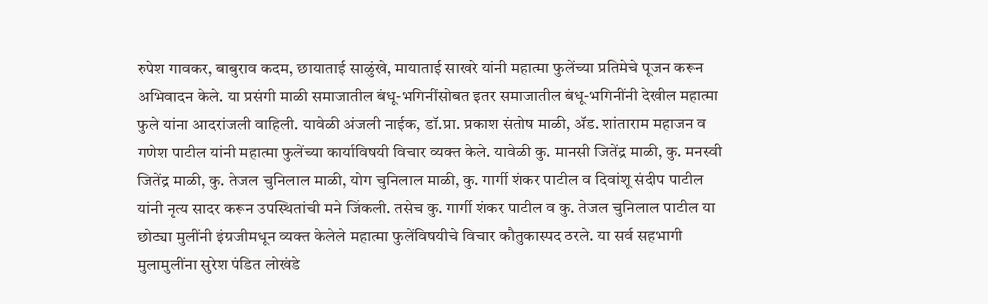रुपेश गावकर, बाबुराव कदम, छायाताई साळुंखे, मायाताई साखरे यांनी महात्मा फुलेंच्या प्रतिमेचे पूजन करून अभिवादन केले. या प्रसंगी माळी समाजातील बंधू-भगिनींसोबत इतर समाजातील बंधू-भगिनींनी देखील महात्मा फुले यांना आदरांजली वाहिली. यावेळी अंजली नाईक, डॉ.प्रा. प्रकाश संतोष माळी, ॲड. शांताराम महाजन व गणेश पाटील यांनी महात्मा फुलेंच्या कार्याविषयी विचार व्यक्त केले. यावेळी कु. मानसी जितेंद्र माळी, कु. मनस्वी जितेंद्र माळी, कु. तेजल चुनिलाल माळी, योग चुनिलाल माळी, कु. गार्गी शंकर पाटील व दिवांशू संदीप पाटील यांनी नृत्य सादर करून उपस्थितांची मने जिंकली. तसेच कु. गार्गी शंकर पाटील व कु. तेजल चुनिलाल पाटील या छोट्या मुलींनी इंग्रजीमधून व्यक्त केलेले महात्मा फुलेंविषयीचे विचार कौतुकास्पद ठरले. या सर्व सहभागी मुलामुलींना सुरेश पंडित लोखंडे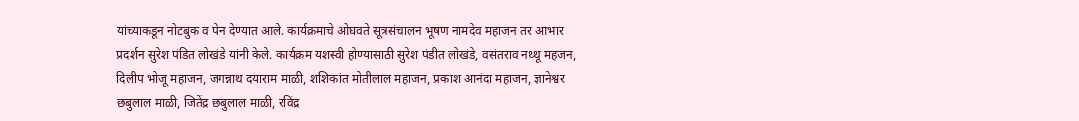यांच्याकडून नोटबुक व पेन देण्यात आले. कार्यक्रमाचे ओघवते सूत्रसंचालन भूषण नामदेव महाजन तर आभार प्रदर्शन सुरेश पंडित लोखंडे यांनी केले. कार्यक्रम यशस्वी होण्यासाठी सुरेश पंडीत लोखंडे, वसंतराव नथ्थू महजन, दिलीप भोजू महाजन, जगन्नाथ दयाराम माळी, शशिकांत मोतीलाल महाजन, प्रकाश आनंदा महाजन, ज्ञानेश्वर छबुलाल माळी, जितेंद्र छबुलाल माळी, रविंद्र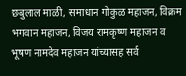छबुलाल माळी, समाधान गोकुळ महाजन, विक्रम भगवान महाजन, विजय रामकृष्ण महाजन व भूषण नामदेव महाजन यांच्यासह सर्व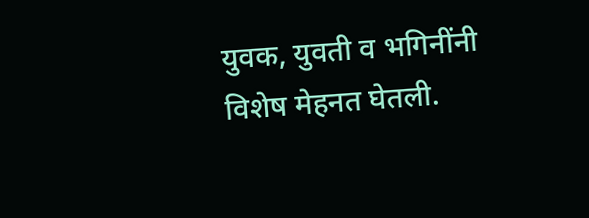युवक, युवती व भगिनींनी विशेष मेहनत घेतली.